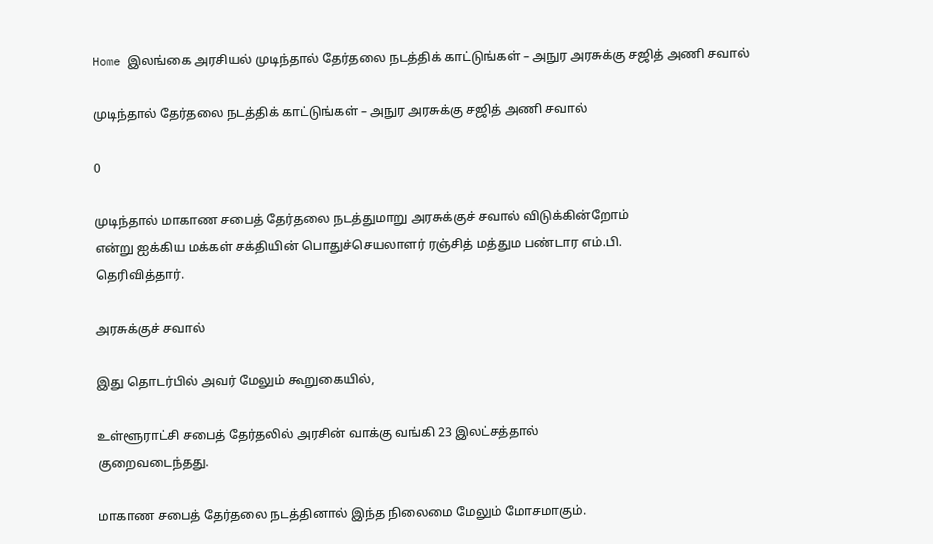Home இலங்கை அரசியல் முடிந்தால் தேர்தலை நடத்திக் காட்டுங்கள் – அநுர அரசுக்கு சஜித் அணி சவால்

முடிந்தால் தேர்தலை நடத்திக் காட்டுங்கள் – அநுர அரசுக்கு சஜித் அணி சவால்

0

முடிந்தால் மாகாண சபைத் தேர்தலை நடத்துமாறு அரசுக்குச் சவால் விடுக்கின்றோம்
என்று ஐக்கிய மக்கள் சக்தியின் பொதுச்செயலாளர் ரஞ்சித் மத்தும பண்டார எம்.பி.
தெரிவித்தார்.

அரசுக்குச் சவால்

இது தொடர்பில் அவர் மேலும் கூறுகையில்,

உள்ளூராட்சி சபைத் தேர்தலில் அரசின் வாக்கு வங்கி 23 இலட்சத்தால்
குறைவடைந்தது.

மாகாண சபைத் தேர்தலை நடத்தினால் இந்த நிலைமை மேலும் மோசமாகும்.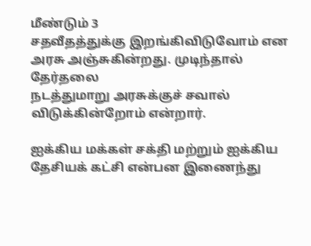மீண்டும் 3
சதவீதத்துக்கு இறங்கிவிடுவோம் என அரசு அஞ்சுகின்றது. முடிந்தால் தேர்தலை
நடத்துமாறு அரசுக்குச் சவால் விடுக்கின்றோம் என்றார்.

ஐக்கிய மக்கள் சக்தி மற்றும் ஐக்கிய தேசியக் கட்சி என்பன இணைந்து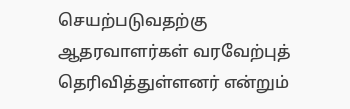செயற்படுவதற்கு ஆதரவாளர்கள் வரவேற்புத் தெரிவித்துள்ளனர் என்றும்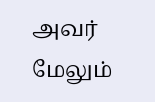அவர் மேலும்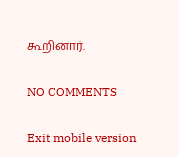கூறினார்.

NO COMMENTS

Exit mobile version